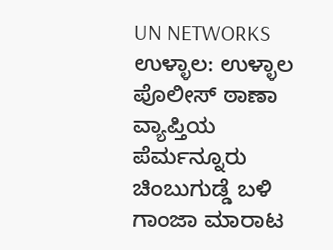UN NETWORKS
ಉಳ್ಳಾಲ: ಉಳ್ಳಾಲ ಪೊಲೀಸ್ ಠಾಣಾ ವ್ಯಾಪ್ತಿಯ ಪೆರ್ಮನ್ನೂರು ಚಿಂಬುಗುಡ್ಡೆ ಬಳಿ ಗಾಂಜಾ ಮಾರಾಟ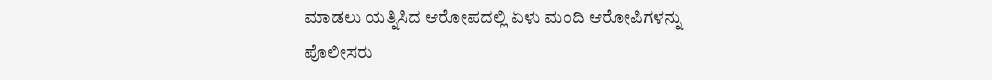ಮಾಡಲು ಯತ್ನಿಸಿದ ಆರೋಪದಲ್ಲಿ ಏಳು ಮಂದಿ ಆರೋಪಿಗಳನ್ನು ಪೊಲೀಸರು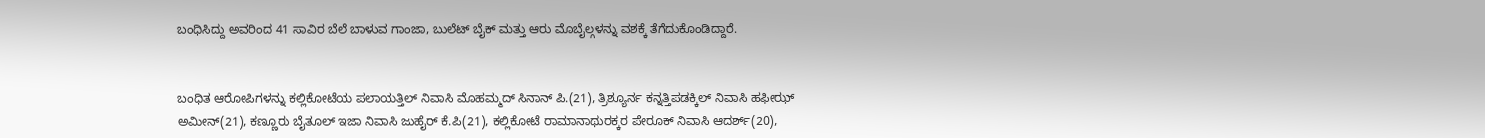ಬಂಧಿಸಿದ್ದು ಅವರಿಂದ 41 ಸಾವಿರ ಬೆಲೆ ಬಾಳುವ ಗಾಂಜಾ, ಬುಲೆಟ್ ಬೈಕ್ ಮತ್ತು ಆರು ಮೊಬೈಲ್ಗಳನ್ನು ವಶಕ್ಕೆ ತೆಗೆದುಕೊಂಡಿದ್ದಾರೆ.


ಬಂಧಿತ ಆರೋಪಿಗಳನ್ನು ಕಲ್ಲಿಕೋಟೆಯ ಪಲಾಯತ್ತಿಲ್ ನಿವಾಸಿ ಮೊಹಮ್ಮದ್ ಸಿನಾನ್ ಪಿ.(21), ತ್ರಿಶ್ಯೂರ್ನ ಕನ್ನತ್ತಿಪಡಕ್ಕಿಲ್ ನಿವಾಸಿ ಹಫೀಝ್ ಅಮೀನ್(21), ಕಣ್ಣೂರು ಬೈತೂಲ್ ಇಜಾ ನಿವಾಸಿ ಜುಹೈರ್ ಕೆ.ಪಿ(21), ಕಲ್ಲಿಕೋಟೆ ರಾಮಾನಾಥುರಕ್ಕರ ಪೇರೂಕ್ ನಿವಾಸಿ ಆದರ್ಶ್(20),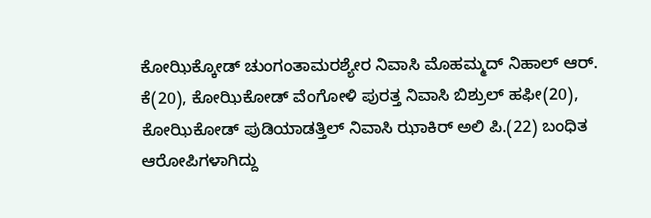ಕೋಝಿಕ್ಕೋಡ್ ಚುಂಗಂತಾಮರಶ್ಯೇರ ನಿವಾಸಿ ಮೊಹಮ್ಮದ್ ನಿಹಾಲ್ ಆರ್. ಕೆ(20), ಕೋಝಿಕೋಡ್ ವೆಂಗೋಳಿ ಪುರತ್ತ ನಿವಾಸಿ ಬಿಶ್ರುಲ್ ಹಫೀ(20), ಕೋಝಿಕೋಡ್ ಪುಡಿಯಾಡತ್ತಿಲ್ ನಿವಾಸಿ ಝಾಕಿರ್ ಅಲಿ ಪಿ.(22) ಬಂಧಿತ ಆರೋಪಿಗಳಾಗಿದ್ದು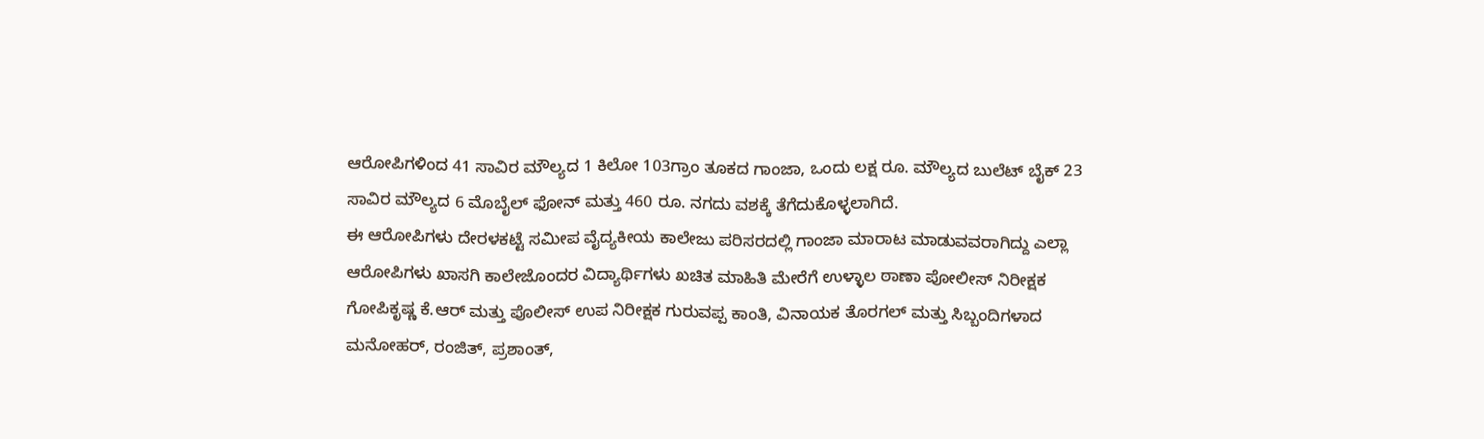ಆರೋಪಿಗಳಿಂದ 41 ಸಾವಿರ ಮೌಲ್ಯದ 1 ಕಿಲೋ 103ಗ್ರಾಂ ತೂಕದ ಗಾಂಜಾ, ಒಂದು ಲಕ್ಷ ರೂ. ಮೌಲ್ಯದ ಬುಲೆಟ್ ಬೈಕ್ 23 ಸಾವಿರ ಮೌಲ್ಯದ 6 ಮೊಬೈಲ್ ಫೋನ್ ಮತ್ತು 460 ರೂ. ನಗದು ವಶಕ್ಕೆ ತೆಗೆದುಕೊಳ್ಳಲಾಗಿದೆ.
ಈ ಆರೋಪಿಗಳು ದೇರಳಕಟ್ಟೆ ಸಮೀಪ ವೈದ್ಯಕೀಯ ಕಾಲೇಜು ಪರಿಸರದಲ್ಲಿ ಗಾಂಜಾ ಮಾರಾಟ ಮಾಡುವವರಾಗಿದ್ದು ಎಲ್ಲಾ ಆರೋಪಿಗಳು ಖಾಸಗಿ ಕಾಲೇಜೊಂದರ ವಿದ್ಯಾರ್ಥಿಗಳು ಖಚಿತ ಮಾಹಿತಿ ಮೇರೆಗೆ ಉಳ್ಳಾಲ ಠಾಣಾ ಪೋಲೀಸ್ ನಿರೀಕ್ಷಕ ಗೋಪಿಕೃಷ್ಣ ಕೆ.ಆರ್ ಮತ್ತು ಪೊಲೀಸ್ ಉಪ ನಿರೀಕ್ಷಕ ಗುರುವಪ್ಪ ಕಾಂತಿ, ವಿನಾಯಕ ತೊರಗಲ್ ಮತ್ತು ಸಿಬ್ಬಂದಿಗಳಾದ ಮನೋಹರ್, ರಂಜಿತ್, ಪ್ರಶಾಂತ್,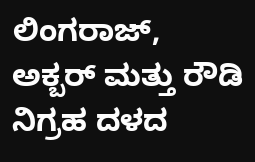ಲಿಂಗರಾಜ್, ಅಕ್ಬರ್ ಮತ್ತು ರೌಡಿ ನಿಗ್ರಹ ದಳದ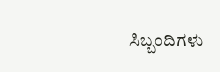ಸಿಬ್ಬಂದಿಗಳು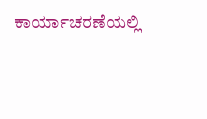ಕಾರ್ಯಾಚರಣೆಯಲ್ಲಿ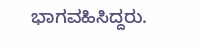ಭಾಗವಹಿಸಿದ್ದರು.